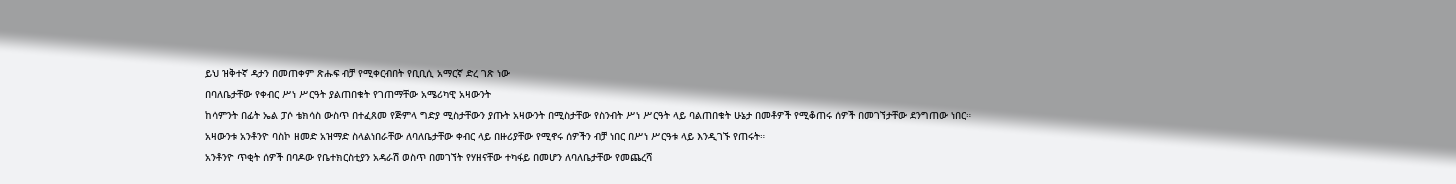ይህ ዝቅተኛ ዳታን በመጠቀም ጽሑፍ ብቻ የሚቀርብበት የቢቢሲ አማርኛ ድረ ገጽ ነው
በባለቤታቸው የቀብር ሥነ ሥርዓት ያልጠበቁት የገጠማቸው አሜሪካዊ አዛውንት
ከሳምንት በፊት ኤል ፓሶ ቴክሳስ ውስጥ በተፈጸመ የጅምላ ግድያ ሚስታቸውን ያጡት አዛውንት በሚስታቸው የስንብት ሥነ ሥርዓት ላይ ባልጠበቁት ሁኔታ በመቶዎች የሚቆጠሩ ሰዎች በመገኘታቸው ደንግጠው ነበር።
አዛውንቱ አንቶንዮ ባስኮ ዘመድ አዝማድ ስላልነበራቸው ለባለቤታቸው ቀብር ላይ በዙሪያቸው የሚኖሩ ሰዎችን ብቻ ነበር በሥነ ሥርዓቱ ላይ እንዲገኙ የጠሩት።
አንቶንዮ ጥቂት ሰዎች በባዶው የቤተክርስቲያን አዳራሽ ወስጥ በመገኘት የሃዘናቸው ተካፋይ በመሆን ለባለቤታቸው የመጨረሻ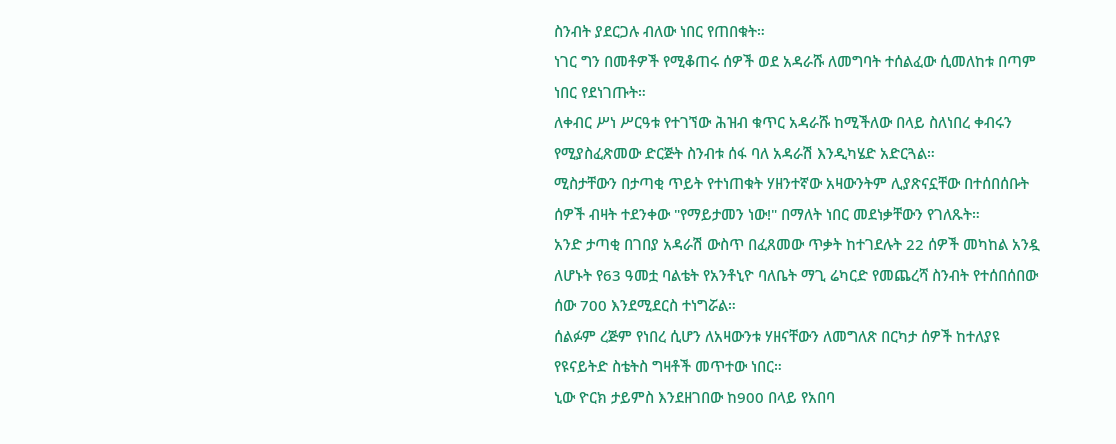ስንብት ያደርጋሉ ብለው ነበር የጠበቁት።
ነገር ግን በመቶዎች የሚቆጠሩ ሰዎች ወደ አዳራሹ ለመግባት ተሰልፈው ሲመለከቱ በጣም ነበር የደነገጡት።
ለቀብር ሥነ ሥርዓቱ የተገኘው ሕዝብ ቁጥር አዳራሹ ከሚችለው በላይ ስለነበረ ቀብሩን የሚያስፈጽመው ድርጅት ስንብቱ ሰፋ ባለ አዳራሽ እንዲካሄድ አድርጓል።
ሚስታቸውን በታጣቂ ጥይት የተነጠቁት ሃዘንተኛው አዛውንትም ሊያጽናኗቸው በተሰበሰቡት ሰዎች ብዛት ተደንቀው "የማይታመን ነው!" በማለት ነበር መደነቃቸውን የገለጹት።
አንድ ታጣቂ በገበያ አዳራሽ ውስጥ በፈጸመው ጥቃት ከተገደሉት 22 ሰዎች መካከል አንዷ ለሆኑት የ63 ዓመቷ ባልቴት የአንቶኒዮ ባለቤት ማጊ ሬካርድ የመጨረሻ ስንብት የተሰበሰበው ሰው 700 እንደሚደርስ ተነግሯል።
ሰልፉም ረጅም የነበረ ሲሆን ለአዛውንቱ ሃዘናቸውን ለመግለጽ በርካታ ሰዎች ከተለያዩ የዩናይትድ ስቴትስ ግዛቶች መጥተው ነበር።
ኒው ዮርክ ታይምስ እንደዘገበው ከ900 በላይ የአበባ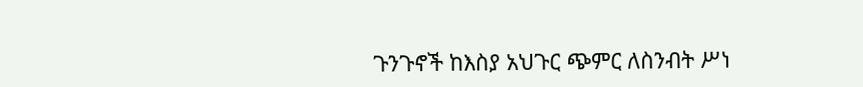ጉንጉኖች ከእስያ አህጉር ጭምር ለስንብት ሥነ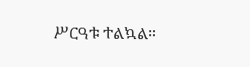ሥርዓቱ ተልኳል።